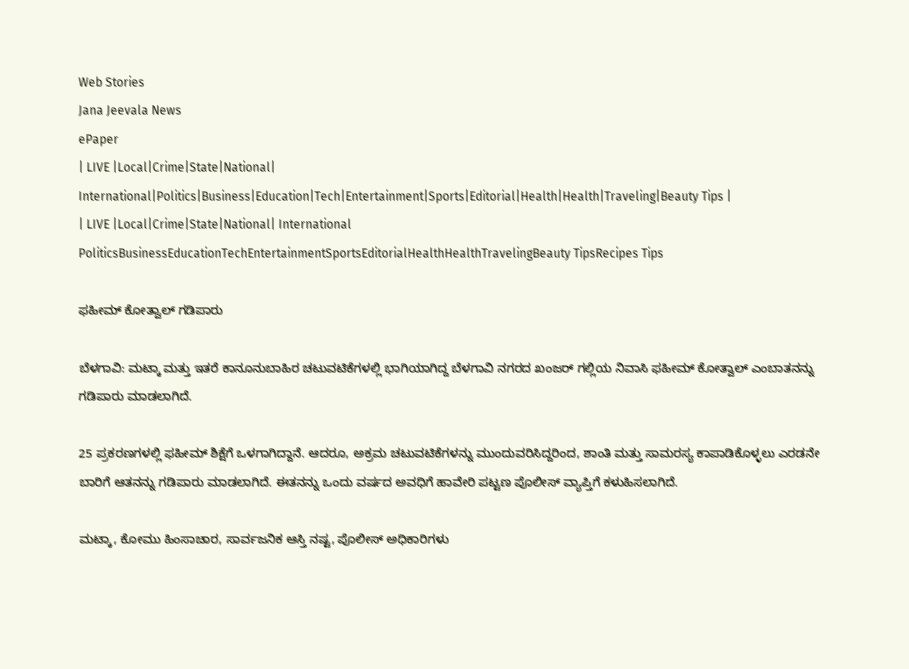Web Stories
Jana Jeevala News
ePaper
| LIVE |Local|Crime|State|National| International|Politics|Business|Education|Tech|Entertainment|Sports|Editorial|Health|Health|Traveling|Beauty Tips |
| LIVE |Local|Crime|State|National| International
PoliticsBusinessEducationTechEntertainmentSportsEditorialHealthHealthTravelingBeauty TipsRecipes Tips

ಫಹೀಮ್ ಕೋತ್ವಾಲ್ ಗಡಿಪಾರು

ಬೆಳಗಾವಿ: ಮಟ್ಕಾ ಮತ್ತು ಇತರೆ ಕಾನೂನುಬಾಹಿರ ಚಟುವಟಿಕೆಗಳಲ್ಲಿ ಭಾಗಿಯಾಗಿದ್ದ ಬೆಳಗಾವಿ ನಗರದ ಖಂಜ‌ರ್ ಗಲ್ಲಿಯ ನಿವಾಸಿ ಫಹೀಮ್ ಕೋತ್ವಾಲ್ ಎಂಬಾತನನ್ನು ಗಡಿಪಾರು ಮಾಡಲಾಗಿದೆ.

25 ಪ್ರಕರಣಗಳಲ್ಲಿ ಫಹೀಮ್ ಶಿಕ್ಷೆಗೆ ಒಳಗಾಗಿದ್ದಾನೆ. ಆದರೂ, ಅಕ್ರಮ ಚಟುವಟಿಕೆಗಳನ್ನು ಮುಂದುವರಿಸಿದ್ದರಿಂದ, ಶಾಂತಿ ಮತ್ತು ಸಾಮರಸ್ಯ ಕಾಪಾಡಿಕೊಳ್ಳಲು ಎರಡನೇ ಬಾರಿಗೆ ಆತನನ್ನು ಗಡಿಪಾರು ಮಾಡಲಾಗಿದೆ. ಈತನನ್ನು ಒಂದು ವರ್ಷದ ಅವಧಿಗೆ ಹಾವೇರಿ ಪಟ್ಟಣ ಪೊಲೀಸ್‌ ವ್ಯಾಪ್ತಿಗೆ ಕಳುಹಿಸಲಾಗಿದೆ.

ಮಟ್ಕಾ, ಕೋಮು ಹಿಂಸಾಚಾರ, ಸಾರ್ವಜನಿಕ ಆಸ್ತಿ ನಷ್ಟ, ಪೊಲೀಸ್‌ ಅಧಿಕಾರಿಗಳು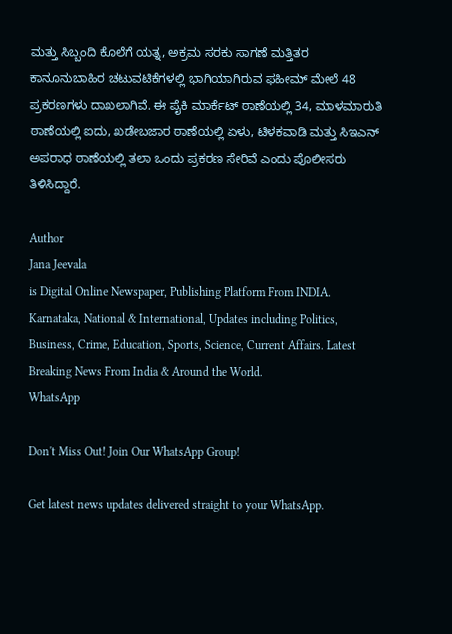ಮತ್ತು ಸಿಬ್ಬಂದಿ ಕೊಲೆಗೆ ಯತ್ನ, ಅಕ್ರಮ ಸರಕು ಸಾಗಣೆ ಮತ್ತಿತರ ಕಾನೂನುಬಾಹಿರ ಚಟುವಟಿಕೆಗಳಲ್ಲಿ ಭಾಗಿಯಾಗಿರುವ ಫಹೀಮ್ ಮೇಲೆ 48 ಪ್ರಕರಣಗಳು ದಾಖಲಾಗಿವೆ. ಈ ಪೈಕಿ ಮಾರ್ಕೆಟ್ ಠಾಣೆಯಲ್ಲಿ 34, ಮಾಳಮಾರುತಿ ಠಾಣೆಯಲ್ಲಿ ಐದು, ಖಡೇಬಜಾ‌ರ ಠಾಣೆಯಲ್ಲಿ ಏಳು, ಟಿಳಕವಾಡಿ ಮತ್ತು ಸಿಇಎನ್‌ ಅಪರಾಧ ಠಾಣೆಯಲ್ಲಿ ತಲಾ ಒಂದು ಪ್ರಕರಣ ಸೇರಿವೆ ಎಂದು ಪೊಲೀಸರು ತಿಳಿಸಿದ್ದಾರೆ.

Author
Jana Jeevala
is Digital Online Newspaper, Publishing Platform From INDIA. Karnataka, National & International, Updates including Politics, Business, Crime, Education, Sports, Science, Current Affairs. Latest Breaking News From India & Around the World.
WhatsApp

Don't Miss Out! Join Our WhatsApp Group!

Get latest news updates delivered straight to your WhatsApp.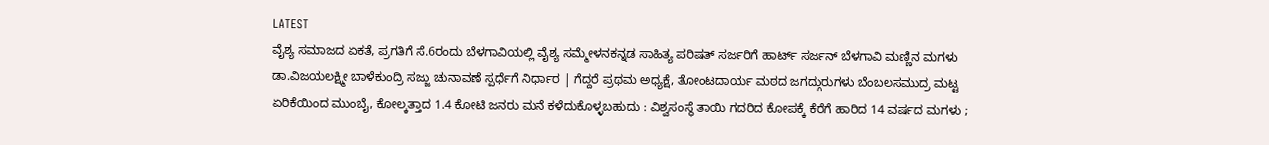LATEST
ವೈಶ್ಯ ಸಮಾಜದ ಏಕತೆ, ಪ್ರಗತಿಗೆ ಸೆ.6ರಂದು ಬೆಳಗಾವಿಯಲ್ಲಿ ವೈಶ್ಯ ಸಮ್ಮೇಳನಕನ್ನಡ ಸಾಹಿತ್ಯ ಪರಿಷತ್ ಸರ್ಜರಿಗೆ ಹಾರ್ಟ್ ಸರ್ಜನ್ ಬೆಳಗಾವಿ ಮಣ್ಣಿನ ಮಗಳು ಡಾ.ವಿಜಯಲಕ್ಷ್ಮೀ ಬಾಳೆಕುಂದ್ರಿ ಸಜ್ಜು ಚುನಾವಣೆ ಸ್ಪರ್ಧೆಗೆ ನಿರ್ಧಾರ | ಗೆದ್ದರೆ ಪ್ರಥಮ ಅಧ್ಯಕ್ಷೆ, ತೋಂಟದಾರ್ಯ ಮಠದ ಜಗದ್ಗುರುಗಳು ಬೆಂಬಲಸಮುದ್ರ ಮಟ್ಟ ಏರಿಕೆಯಿಂದ ಮುಂಬೈ, ಕೋಲ್ಕತ್ತಾದ 1.4 ಕೋಟಿ ಜನರು ಮನೆ ಕಳೆದುಕೊಳ್ಳಬಹುದು : ವಿಶ್ವಸಂಸ್ಥೆ ತಾಯಿ ಗದರಿದ ಕೋಪಕ್ಕೆ ಕೆರೆಗೆ ಹಾರಿದ 14 ವರ್ಷದ ಮಗಳು ;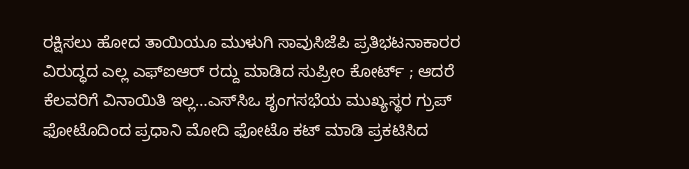ರಕ್ಷಿಸಲು ಹೋದ ತಾಯಿಯೂ ಮುಳುಗಿ ಸಾವುಸಿಜೆಪಿ ಪ್ರತಿಭಟನಾಕಾರರ ವಿರುದ್ಧದ ಎಲ್ಲ ಎಫ್‌ಐಆರ್‌ ರದ್ದು ಮಾಡಿದ ಸುಪ್ರೀಂ ಕೋರ್ಟ್‌ ; ಆದರೆ ಕೆಲವರಿಗೆ ವಿನಾಯಿತಿ ಇಲ್ಲ…ಎಸ್‌ಸಿಒ ಶೃಂಗಸಭೆಯ ಮುಖ್ಯಸ್ಥರ ಗ್ರುಪ್‌ ಫೋಟೊದಿಂದ ಪ್ರಧಾನಿ ಮೋದಿ ಫೋಟೊ ಕಟ್‌ ಮಾಡಿ ಪ್ರಕಟಿಸಿದ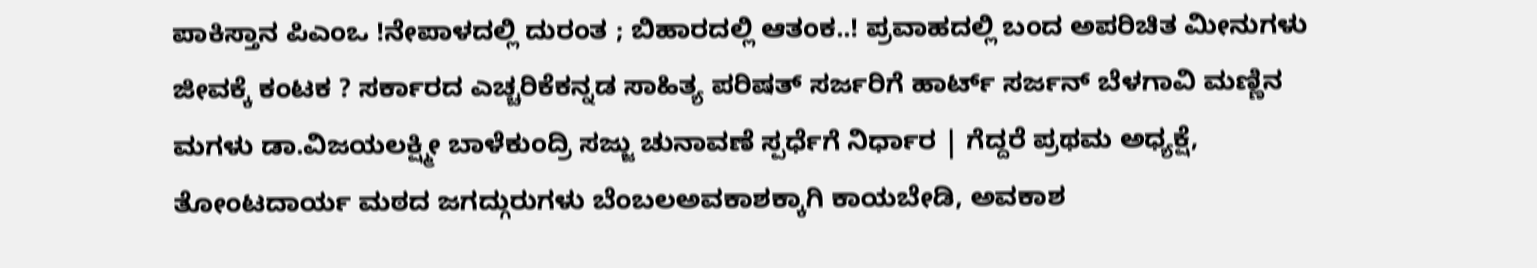ಪಾಕಿಸ್ತಾನ ಪಿಎಂಒ !ನೇಪಾಳದಲ್ಲಿ ದುರಂತ ; ಬಿಹಾರದಲ್ಲಿ ಆತಂಕ..! ಪ್ರವಾಹದಲ್ಲಿ ಬಂದ ಅಪರಿಚಿತ ಮೀನುಗಳು ಜೀವಕ್ಕೆ ಕಂಟಕ ? ಸರ್ಕಾರದ ಎಚ್ಚರಿಕೆಕನ್ನಡ ಸಾಹಿತ್ಯ ಪರಿಷತ್ ಸರ್ಜರಿಗೆ ಹಾರ್ಟ್ ಸರ್ಜನ್ ಬೆಳಗಾವಿ ಮಣ್ಣಿನ ಮಗಳು ಡಾ.ವಿಜಯಲಕ್ಷ್ಮೀ ಬಾಳೆಕುಂದ್ರಿ ಸಜ್ಜು ಚುನಾವಣೆ ಸ್ಪರ್ಧೆಗೆ ನಿರ್ಧಾರ | ಗೆದ್ದರೆ ಪ್ರಥಮ ಅಧ್ಯಕ್ಷೆ, ತೋಂಟದಾರ್ಯ ಮಠದ ಜಗದ್ಗುರುಗಳು ಬೆಂಬಲಅವಕಾಶಕ್ಕಾಗಿ ಕಾಯಬೇಡಿ, ಅವಕಾಶ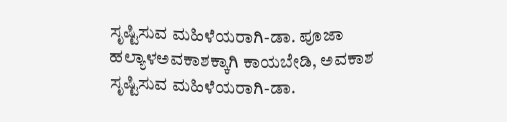ಸೃಷ್ಟಿಸುವ ಮಹಿಳೆಯರಾಗಿ-ಡಾ. ಪೂಜಾ ಹಲ್ಯಾಳಅವಕಾಶಕ್ಕಾಗಿ ಕಾಯಬೇಡಿ, ಅವಕಾಶ ಸೃಷ್ಟಿಸುವ ಮಹಿಳೆಯರಾಗಿ-ಡಾ.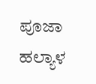ಪೂಜಾ ಹಲ್ಯಾಳ